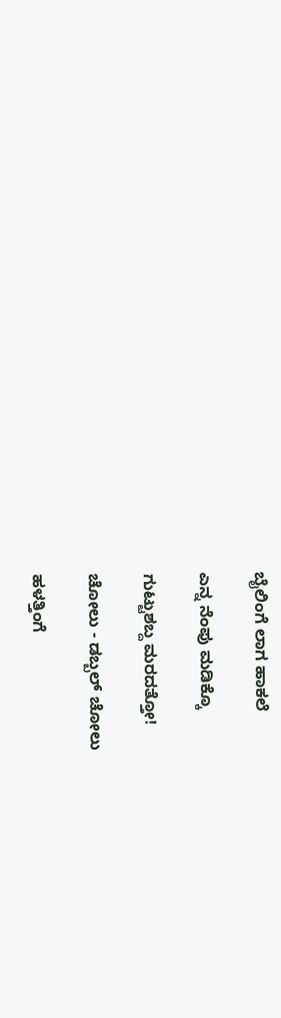ಬೈಲಿಂಗೆ ಲಾಗ ಹಾಕಲೆ

ಎನ್ನ ನೆಂಪು ಮಡಿಕ್ಕೊ

ಗುಟ್ಟುಶಬ್ದ ಮರದತ್ತೋ!

ಚೋಲು - ಡಬ್ಬಲ್ ಚೋಲು

ಹಳತ್ತಿಂಗೆ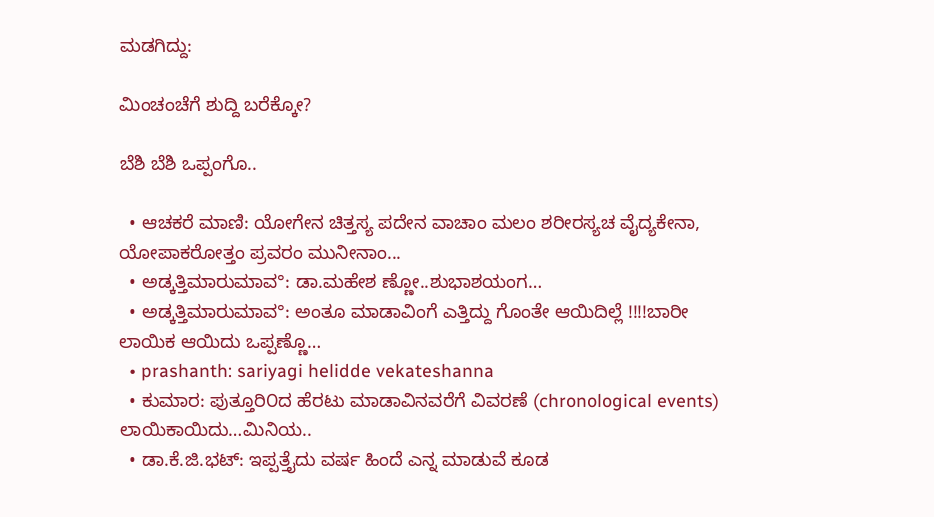ಮಡಗಿದ್ದು:

ಮಿಂಚಂಚೆಗೆ ಶುದ್ದಿ ಬರೆಕ್ಕೋ?

ಬೆಶಿ ಬೆಶಿ ಒಪ್ಪಂಗೊ..

  • ಆಚಕರೆ ಮಾಣಿ: ಯೋಗೇನ ಚಿತ್ತಸ್ಯ ಪದೇನ ವಾಚಾಂ ಮಲಂ ಶರೀರಸ್ಯಚ ವೈದ್ಯಕೇನಾ, ಯೋಪಾಕರೋತ್ತಂ ಪ್ರವರಂ ಮುನೀನಾಂ...
  • ಅಡ್ಕತ್ತಿಮಾರುಮಾವ°: ಡಾ.ಮಹೇಶ ಣ್ಣೋ..ಶುಭಾಶಯಂಗ…
  • ಅಡ್ಕತ್ತಿಮಾರುಮಾವ°: ಅಂತೂ ಮಾಡಾವಿಂಗೆ ಎತ್ತಿದ್ದು ಗೊಂತೇ ಆಯಿದಿಲ್ಲೆ !!!!ಬಾರೀ ಲಾಯಿಕ ಆಯಿದು ಒಪ್ಪಣ್ಣೊ…
  • prashanth: sariyagi helidde vekateshanna
  • ಕುಮಾರ: ಪುತ್ತೂರಿ೦ದ ಹೆರಟು ಮಾಡಾವಿನವರೆಗೆ ವಿವರಣೆ (chronological events) ಲಾಯಿಕಾಯಿದು…ಮಿನಿಯ..
  • ಡಾ.ಕೆ.ಜಿ.ಭಟ್: ಇಪ್ಪತ್ತೈದು ವರ್ಷ ಹಿಂದೆ ಎನ್ನ ಮಾಡುವೆ ಕೂಡ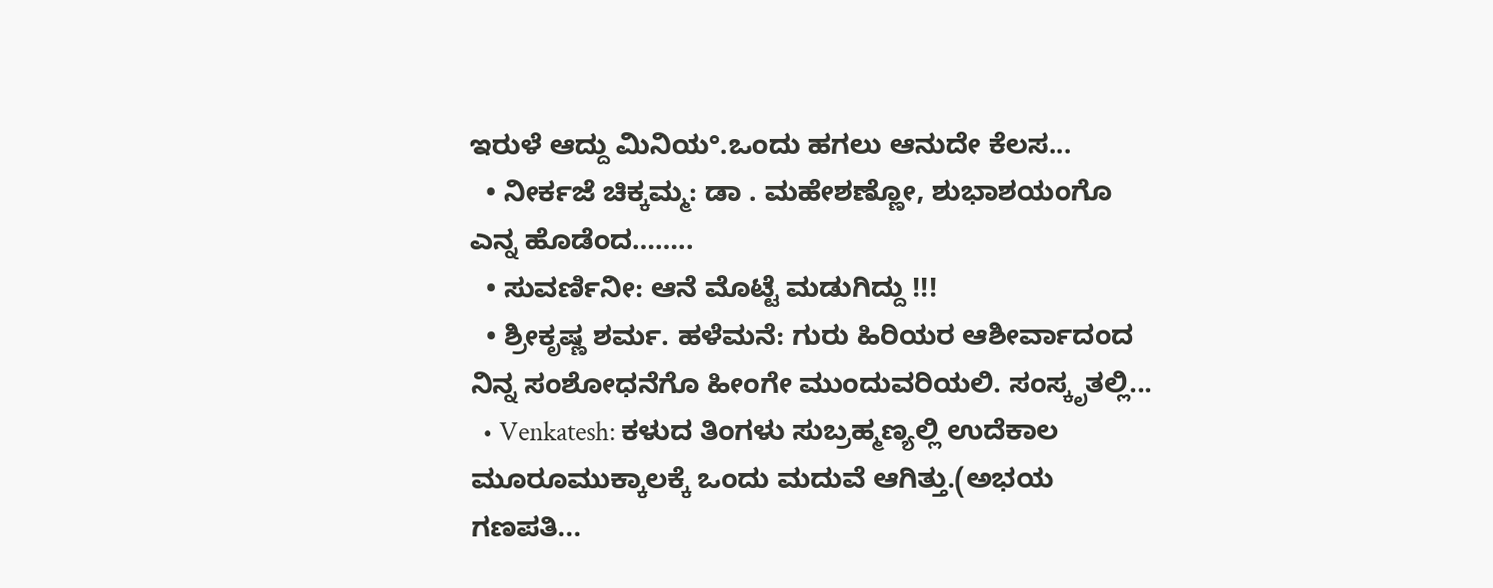ಇರುಳೆ ಆದ್ದು ಮಿನಿಯ°.ಒಂದು ಹಗಲು ಆನುದೇ ಕೆಲಸ...
  • ನೀರ್ಕಜೆ ಚಿಕ್ಕಮ್ಮ: ಡಾ . ಮಹೇಶಣ್ಣೋ, ಶುಭಾಶಯಂಗೊ ಎನ್ನ ಹೊಡೆಂದ……..
  • ಸುವರ್ಣಿನೀ: ಆನೆ ಮೊಟ್ಟೆ ಮಡುಗಿದ್ದು !!!
  • ಶ್ರೀಕೃಷ್ಣ ಶರ್ಮ. ಹಳೆಮನೆ: ಗುರು ಹಿರಿಯರ ಆಶೀರ್ವಾದಂದ ನಿನ್ನ ಸಂಶೋಧನೆಗೊ ಹೀಂಗೇ ಮುಂದುವರಿಯಲಿ. ಸಂಸ್ಕೃತಲ್ಲಿ...
  • Venkatesh: ಕಳುದ ತಿಂಗಳು ಸುಬ್ರಹ್ಮಣ್ಯಲ್ಲಿ ಉದೆಕಾಲ ಮೂರೂಮುಕ್ಕಾಲಕ್ಕೆ ಒಂದು ಮದುವೆ ಆಗಿತ್ತು.(ಅಭಯ ಗಣಪತಿ...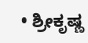• ಶ್ರೀಕೃಷ್ಣ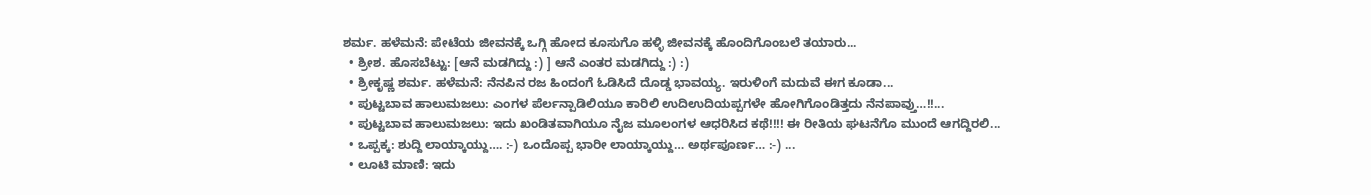ಶರ್ಮ. ಹಳೆಮನೆ: ಪೇಟೆಯ ಜೀವನಕ್ಕೆ ಒಗ್ಗಿ ಹೋದ ಕೂಸುಗೊ ಹಳ್ಳಿ ಜೀವನಕ್ಕೆ ಹೊಂದಿಗೊಂಬಲೆ ತಯಾರು...
  • ಶ್ರೀಶ. ಹೊಸಬೆಟ್ಟು: [ಆನೆ ಮಡಗಿದ್ದು :) ] ಆನೆ ಎಂತರ ಮಡಗಿದ್ದು :) :)
  • ಶ್ರೀಕೃಷ್ಣ ಶರ್ಮ. ಹಳೆಮನೆ: ನೆನಪಿನ ರಜ ಹಿಂದಂಗೆ ಓಡಿಸಿದೆ ದೊಡ್ಡ ಭಾವಯ್ಯ. ಇರುಳಿಂಗೆ ಮದುವೆ ಈಗ ಕೂಡಾ...
  • ಪುಟ್ಟಬಾವ ಹಾಲುಮಜಲು: ಎಂಗಳ ಪೆರ್ಲನ್ಪಾಡಿಲಿಯೂ ಕಾರಿಲಿ ಉದಿಉದಿಯಪ್ಪಗಳೇ ಹೋಗಿಗೊಂಡಿತ್ತದು ನೆನಪಾವ್ತು…!!...
  • ಪುಟ್ಟಬಾವ ಹಾಲುಮಜಲು: ಇದು ಖಂಡಿತವಾಗಿಯೂ ನೈಜ ಮೂಲಂಗಳ ಆಧರಿಸಿದ ಕಥೆ!!!! ಈ ರೀತಿಯ ಘಟನೆಗೊ ಮುಂದೆ ಆಗದ್ದಿರಲಿ...
  • ಒಪ್ಪಕ್ಕ: ಶುದ್ದಿ ಲಾಯ್ಕಾಯ್ದು…. :-) ಒಂದೊಪ್ಪ ಭಾರೀ ಲಾಯ್ಕಾಯ್ದು… ಅರ್ಥಪೂರ್ಣ… :-) ...
  • ಲೂಟಿ ಮಾಣಿ: ಇದು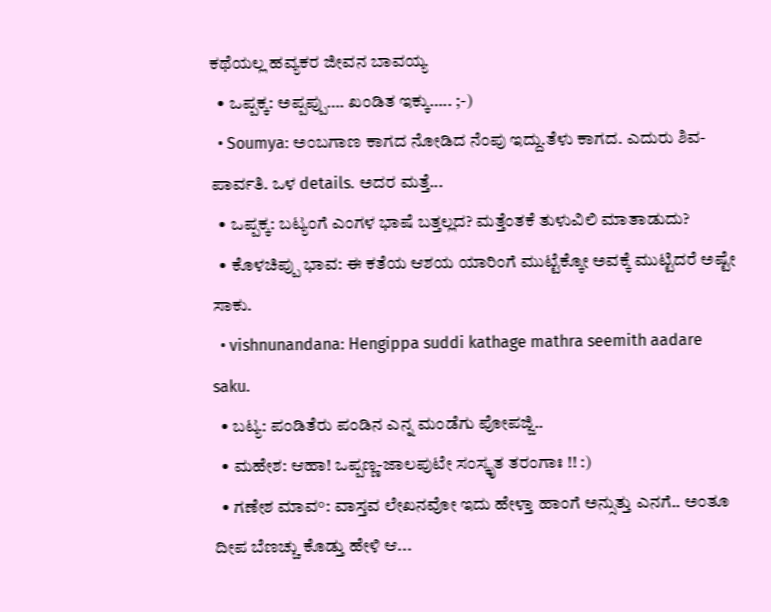ಕಥೆಯಲ್ಲ ಹವ್ಯಕರ ಜೀವನ ಬಾವಯ್ಯ
  • ಒಪ್ಪಕ್ಕ: ಅಪ್ಪಪ್ಪು…. ಖಂಡಿತ ಇಕ್ಕು….. ;-)
  • Soumya: ಅಂಬಗಾಣ ಕಾಗದ ನೋಡಿದ ನೆಂಪು ಇದ್ದು.ತೆಳು ಕಾಗದ. ಎದುರು ಶಿವ-ಪಾರ್ವತಿ. ಒಳ details. ಅದರ ಮತ್ತೆ...
  • ಒಪ್ಪಕ್ಕ: ಬಟ್ಯಂಗೆ ಎಂಗಳ ಭಾಷೆ ಬತ್ತಲ್ಲದ? ಮತ್ತೆಂತಕೆ ತುಳುವಿಲಿ ಮಾತಾಡುದು?
  • ಕೊಳಚಿಪ್ಪು ಭಾವ: ಈ ಕತೆಯ ಆಶಯ ಯಾರಿಂಗೆ ಮುಟ್ಟೆಕ್ಕೋ ಅವಕ್ಕೆ ಮುಟ್ಟಿದರೆ ಅಷ್ಟೇ ಸಾಕು.
  • vishnunandana: Hengippa suddi kathage mathra seemith aadare saku.
  • ಬಟ್ಯ: ಪಂಡಿತೆರು ಪಂಡಿನ ಎನ್ನ ಮಂಡೆಗು ಪೋಪಜ್ಜಿ..
  • ಮಹೇಶ: ಆಹಾ! ಒಪ್ಪಣ್ಣ-ಜಾಲಪುಟೇ ಸಂಸ್ಕೃತ ತರಂಗಾಃ !! :)
  • ಗಣೇಶ ಮಾವ°: ವಾಸ್ತವ ಲೇಖನವೋ ಇದು ಹೇಳ್ತಾ ಹಾಂಗೆ ಅನ್ಸುತ್ತು ಎನಗೆ.. ಅಂತೂ ದೀಪ ಬೆಣಚ್ಚು ಕೊಡ್ತು ಹೇಳಿ ಆ...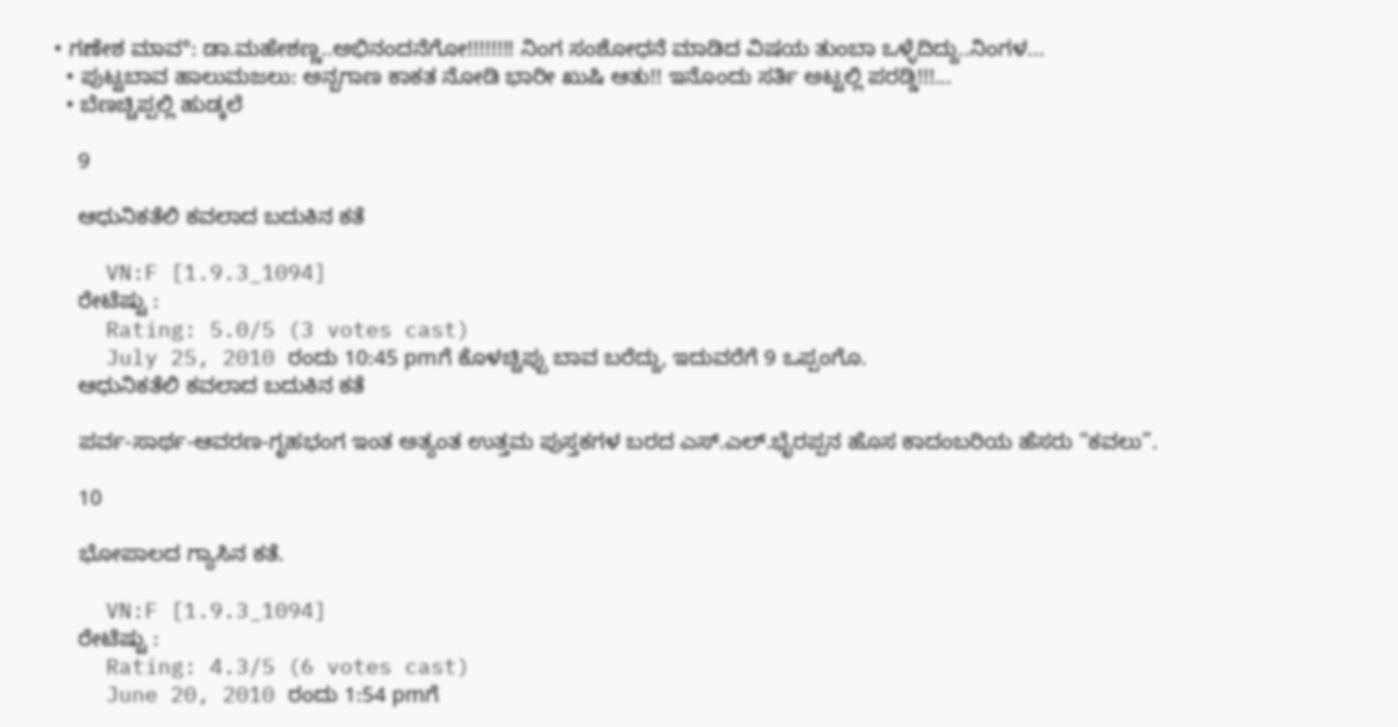• ಗಣೇಶ ಮಾವ°: ಡಾ.ಮಹೇಶಣ್ಣ..ಅಭಿನಂದನೆಗೋ!!!!!!!! ನಿಂಗ ಸಂಶೋಧನೆ ಮಾಡಿದ ವಿಷಯ ತುಂಬಾ ಒಳ್ಳೆದಿದ್ದು..ನಿಂಗಳ...
  • ಪುಟ್ಟಬಾವ ಹಾಲುಮಜಲು: ಅನ್ಬಗಾಣ ಕಾಕತ ನೋಡಿ ಭಾರೀ ಖುಷಿ ಆತು!! ಇನೊಂದು ಸರ್ತಿ ಅಟ್ಟಲ್ಲಿ ಪರಡ್ಡಿ!!!...
  • ಬೆಣಚ್ಚಿಪ್ಪಲ್ಲಿ ಹುಡ್ಕಲೆ

    9

    ಆಧುನಿಕತೆಲಿ ಕವಲಾದ ಬದುಕಿನ ಕತೆ

    VN:F [1.9.3_1094]
    ರೇಟೆಷ್ಟು :
    Rating: 5.0/5 (3 votes cast)
    July 25, 2010 ರಂದು 10:45 pmಗೆ ಕೊಳಚ್ಚಿಪ್ಪು ಬಾವ ಬರೆದ್ದು, ಇದುವರೆಗೆ 9 ಒಪ್ಪಂಗೊ.
    ಆಧುನಿಕತೆಲಿ ಕವಲಾದ ಬದುಕಿನ ಕತೆ

    ಪರ್ವ-ಸಾರ್ಥ-ಆವರಣ-ಗೃಹಭಂಗ ಇಂತ ಅತ್ಯಂತ ಉತ್ತಮ ಪುಸ್ತಕಗಳ ಬರದ ಎಸ್.ಎಲ್.ಭೈರಪ್ಪನ ಹೊಸ ಕಾದಂಬರಿಯ ಹೆಸರು “ಕವಲು”.

    10

    ಭೋಪಾಲದ ಗ್ಯಾಸಿನ ಕತೆ.

    VN:F [1.9.3_1094]
    ರೇಟೆಷ್ಟು :
    Rating: 4.3/5 (6 votes cast)
    June 20, 2010 ರಂದು 1:54 pmಗೆ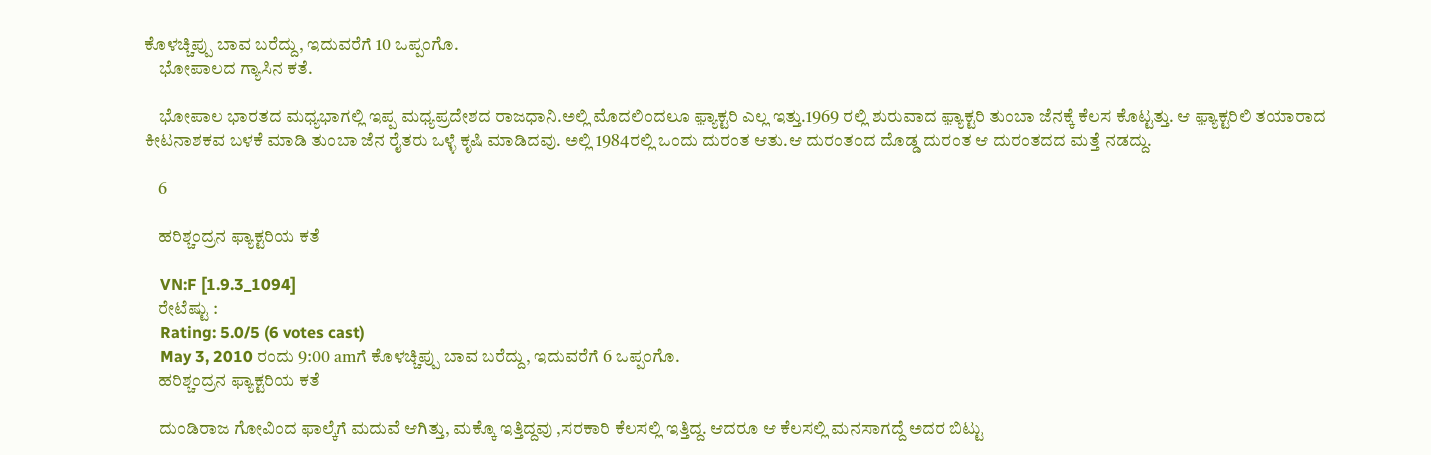ಕೊಳಚ್ಚಿಪ್ಪು ಬಾವ ಬರೆದ್ದು, ಇದುವರೆಗೆ 10 ಒಪ್ಪಂಗೊ.
    ಭೋಪಾಲದ ಗ್ಯಾಸಿನ ಕತೆ.

    ಭೋಪಾಲ ಭಾರತದ ಮಧ್ಯಭಾಗಲ್ಲಿ ಇಪ್ಪ ಮಧ್ಯಪ್ರದೇಶದ ರಾಜಧಾನಿ.ಅಲ್ಲಿ ಮೊದಲಿಂದಲೂ ಫ಼್ಯಾಕ್ಟರಿ ಎಲ್ಲ ಇತ್ತು.1969 ರಲ್ಲಿ ಶುರುವಾದ ಫ಼್ಯಾಕ್ಟರಿ ತುಂಬಾ ಜೆನಕ್ಕೆ ಕೆಲಸ ಕೊಟ್ಟತ್ತು. ಆ ಫ಼್ಯಾಕ್ಟರಿಲಿ ತಯಾರಾದ ಕೀಟನಾಶಕವ ಬಳಕೆ ಮಾಡಿ ತುಂಬಾ ಜೆನ ರೈತರು ಒಳ್ಳೆ ಕೃಷಿ ಮಾಡಿದವು. ಅಲ್ಲಿ 1984ರಲ್ಲಿ ಒಂದು ದುರಂತ ಆತು.ಆ ದುರಂತಂದ ದೊಡ್ಡ ದುರಂತ ಆ ದುರಂತದದ ಮತ್ತೆ ನಡದ್ದು.

    6

    ಹರಿಶ್ಚಂದ್ರನ ಫ್ಯಾಕ್ಟರಿಯ ಕತೆ

    VN:F [1.9.3_1094]
    ರೇಟೆಷ್ಟು :
    Rating: 5.0/5 (6 votes cast)
    May 3, 2010 ರಂದು 9:00 amಗೆ ಕೊಳಚ್ಚಿಪ್ಪು ಬಾವ ಬರೆದ್ದು, ಇದುವರೆಗೆ 6 ಒಪ್ಪಂಗೊ.
    ಹರಿಶ್ಚಂದ್ರನ ಫ್ಯಾಕ್ಟರಿಯ ಕತೆ

    ದುಂಡಿರಾಜ ಗೋವಿಂದ ಫಾಲ್ಕೆಗೆ ಮದುವೆ ಆಗಿತ್ತು, ಮಕ್ಕೊ ಇತ್ತಿದ್ದವು ,ಸರಕಾರಿ ಕೆಲಸಲ್ಲಿ ಇತ್ತಿದ್ದ. ಆದರೂ ಆ ಕೆಲಸಲ್ಲಿ ಮನಸಾಗದ್ದೆ ಅದರ ಬಿಟ್ಟು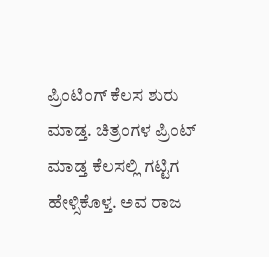ಪ್ರಿಂಟಿಂಗ್ ಕೆಲಸ ಶುರು ಮಾಡ್ತ. ಚಿತ್ರಂಗಳ ಪ್ರಿಂಟ್ ಮಾಡ್ತ ಕೆಲಸಲ್ಲಿ ಗಟ್ಟಿಗ ಹೇಳ್ಸಿಕೊಳ್ತ. ಅವ ರಾಜ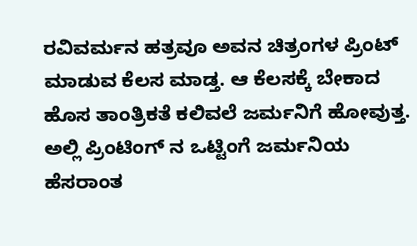ರವಿವರ್ಮನ ಹತ್ರವೂ ಅವನ ಚಿತ್ರಂಗಳ ಪ್ರಿಂಟ್ ಮಾಡುವ ಕೆಲಸ ಮಾಡ್ತ. ಆ ಕೆಲಸಕ್ಕೆ ಬೇಕಾದ ಹೊಸ ತಾಂತ್ರಿಕತೆ ಕಲಿವಲೆ ಜರ್ಮನಿಗೆ ಹೋವುತ್ತ. ಅಲ್ಲಿ ಪ್ರಿಂಟಿಂಗ್ ನ ಒಟ್ಟಿಂಗೆ ಜರ್ಮನಿಯ ಹೆಸರಾಂತ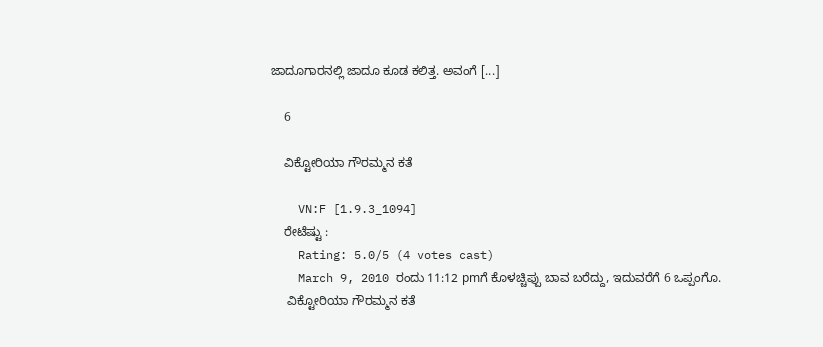ಜಾದೂಗಾರನಲ್ಲಿ ಜಾದೂ ಕೂಡ ಕಲಿತ್ತ. ಅವಂಗೆ [...]

    6

    ವಿಕ್ಟೋರಿಯಾ ಗೌರಮ್ಮನ ಕತೆ

    VN:F [1.9.3_1094]
    ರೇಟೆಷ್ಟು :
    Rating: 5.0/5 (4 votes cast)
    March 9, 2010 ರಂದು 11:12 pmಗೆ ಕೊಳಚ್ಚಿಪ್ಪು ಬಾವ ಬರೆದ್ದು, ಇದುವರೆಗೆ 6 ಒಪ್ಪಂಗೊ.
     ವಿಕ್ಟೋರಿಯಾ ಗೌರಮ್ಮನ ಕತೆ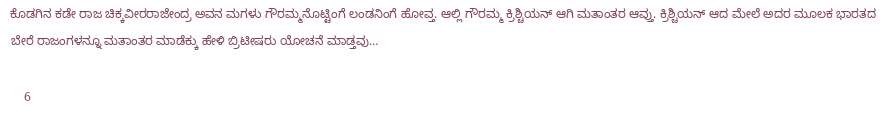ಕೊಡಗಿನ ಕಡೇ ರಾಜ ಚಿಕ್ಕವೀರರಾಜೇಂದ್ರ ಅವನ ಮಗಳು ಗೌರಮ್ಮನೊಟ್ಟಿಂಗೆ ಲಂಡನಿಂಗೆ ಹೋವ್ತ. ಆಲ್ಲಿ ಗೌರಮ್ಮ ಕ್ರಿಶ್ಚಿಯನ್ ಆಗಿ ಮತಾಂತರ ಆವ್ತು. ಕ್ರಿಶ್ಚಿಯನ್ ಆದ ಮೇಲೆ ಅದರ ಮೂಲಕ ಭಾರತದ ಬೇರೆ ರಾಜಂಗಳನ್ನೂ ಮತಾಂತರ ಮಾಡೆಕ್ಕು ಹೇಳಿ ಬ್ರಿಟೀಷರು ಯೋಚನೆ ಮಾಡ್ತವು…

    6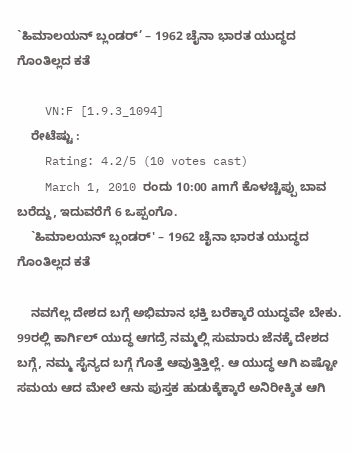`ಹಿಮಾಲಯನ್ ಬ್ಲಂಡರ್’ – 1962 ಚೈನಾ ಭಾರತ ಯುದ್ಧದ ಗೊಂತಿಲ್ಲದ ಕತೆ

    VN:F [1.9.3_1094]
    ರೇಟೆಷ್ಟು :
    Rating: 4.2/5 (10 votes cast)
    March 1, 2010 ರಂದು 10:00 amಗೆ ಕೊಳಚ್ಚಿಪ್ಪು ಬಾವ ಬರೆದ್ದು, ಇದುವರೆಗೆ 6 ಒಪ್ಪಂಗೊ.
    `ಹಿಮಾಲಯನ್ ಬ್ಲಂಡರ್' – 1962 ಚೈನಾ ಭಾರತ ಯುದ್ಧದ ಗೊಂತಿಲ್ಲದ ಕತೆ

    ನವಗೆಲ್ಲ ದೇಶದ ಬಗ್ಗೆ ಅಭಿಮಾನ ಭಕ್ತಿ ಬರೆಕ್ಕಾರೆ ಯುದ್ಧವೇ ಬೇಕು. 99ರಲ್ಲಿ ಕಾರ್ಗಿಲ್ ಯುದ್ಧ ಆಗದ್ರೆ ನಮ್ಮಲ್ಲಿ ಸುಮಾರು ಜೆನಕ್ಕೆ ದೇಶದ ಬಗ್ಗೆ, ನಮ್ಮ ಸೈನ್ಯದ ಬಗ್ಗೆ ಗೊತ್ತೆ ಆವುತ್ತಿತ್ತಿಲ್ಲೆ. ಆ ಯುದ್ಧ ಆಗಿ ಏಷ್ಟೋ ಸಮಯ ಆದ ಮೇಲೆ ಆನು ಪುಸ್ತಕ ಹುಡುಕ್ಕೆಕ್ಕಾರೆ ಅನಿರೀಕ್ಶಿತ ಆಗಿ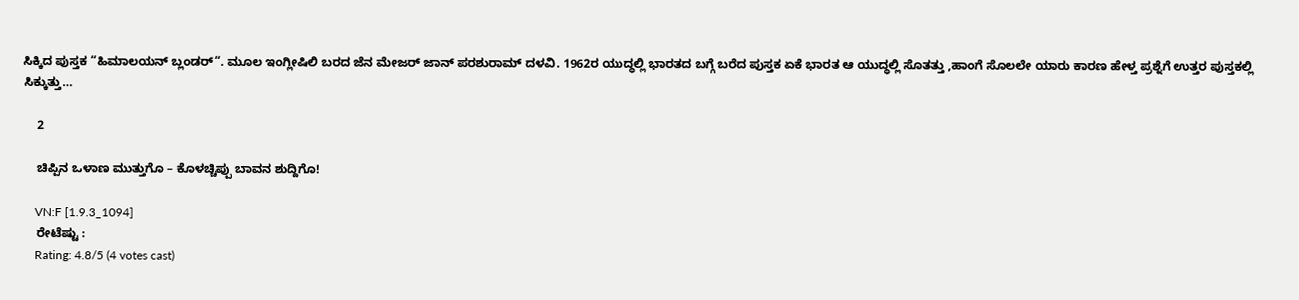ಸಿಕ್ಕಿದ ಪುಸ್ತಕ “ಹಿಮಾಲಯನ್ ಬ್ಲಂಡರ್“. ಮೂಲ ಇಂಗ್ಲೀಷಿಲಿ ಬರದ ಜೆನ ಮೇಜರ್ ಜಾನ್ ಪರಶುರಾಮ್ ದಳವಿ. 1962ರ ಯುದ್ಧಲ್ಲಿ ಭಾರತದ ಬಗ್ಗೆ ಬರೆದ ಪುಸ್ತಕ ಏಕೆ ಭಾರತ ಆ ಯುದ್ಧಲ್ಲಿ ಸೊತತ್ತು ,ಹಾಂಗೆ ಸೊಲಲೇ ಯಾರು ಕಾರಣ ಹೇಳ್ತ ಪ್ರಶ್ನೆಗೆ ಉತ್ತರ ಪುಸ್ತಕಲ್ಲಿ ಸಿಕ್ಕುತ್ತು…

    2

    ಚಿಪ್ಪಿನ ಒಳಾಣ ಮುತ್ತುಗೊ – ಕೊಳಚ್ಚಿಪ್ಪು ಬಾವನ ಶುದ್ದಿಗೊ!

    VN:F [1.9.3_1094]
    ರೇಟೆಷ್ಟು :
    Rating: 4.8/5 (4 votes cast)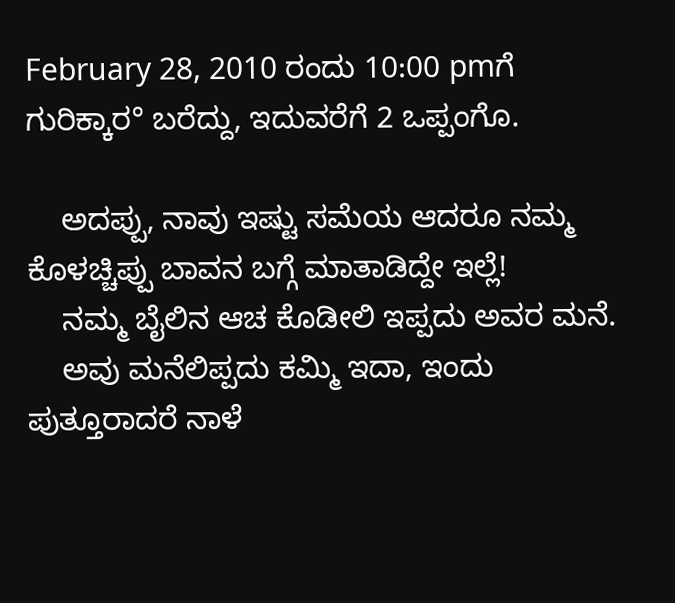February 28, 2010 ರಂದು 10:00 pmಗೆ ಗುರಿಕ್ಕಾರ° ಬರೆದ್ದು, ಇದುವರೆಗೆ 2 ಒಪ್ಪಂಗೊ.

    ಅದಪ್ಪು, ನಾವು ಇಷ್ಟು ಸಮೆಯ ಆದರೂ ನಮ್ಮ ಕೊಳಚ್ಚಿಪ್ಪು ಬಾವನ ಬಗ್ಗೆ ಮಾತಾಡಿದ್ದೇ ಇಲ್ಲೆ!
    ನಮ್ಮ ಬೈಲಿನ ಆಚ ಕೊಡೀಲಿ ಇಪ್ಪದು ಅವರ ಮನೆ.
    ಅವು ಮನೆಲಿಪ್ಪದು ಕಮ್ಮಿ ಇದಾ, ಇಂದು ಪುತ್ತೂರಾದರೆ ನಾಳೆ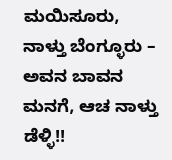ಮಯಿಸೂರು, ನಾಳ್ತು ಬೆಂಗ್ಳೂರು – ಅವನ ಬಾವನ ಮನಗೆ, ಆಚ ನಾಳ್ತು ಡೆಳ್ಳಿ!!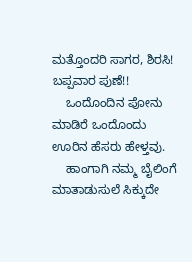ಮತ್ತೊಂದರಿ ಸಾಗರ, ಶಿರಸಿ! ಬಪ್ಪವಾರ ಪುಣೆ!!
    ಒಂದೊಂದಿನ ಪೋನು ಮಾಡಿರೆ ಒಂದೊಂದು ಊರಿನ ಹೆಸರು ಹೇಳ್ತವು.
    ಹಾಂಗಾಗಿ ನಮ್ಮ ಬೈಲಿಂಗೆ ಮಾತಾಡುಸುಲೆ ಸಿಕ್ಕುದೇ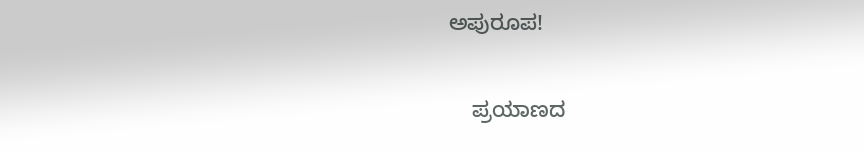ಅಪುರೂಪ!

    ಪ್ರಯಾಣದ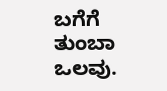ಬಗೆಗೆ ತುಂಬಾ ಒಲವು.